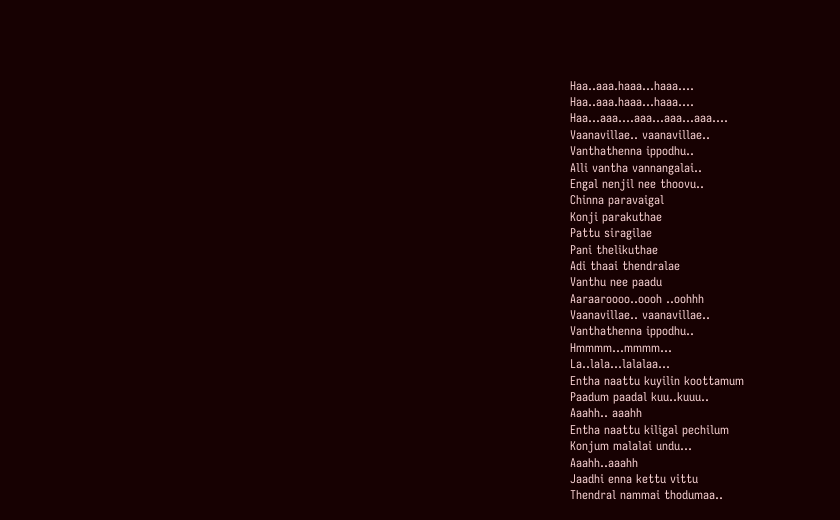Haa..aaa.haaa…haaa….
Haa..aaa.haaa…haaa….
Haa…aaa….aaa…aaa…aaa….
Vaanavillae.. vaanavillae..
Vanthathenna ippodhu..
Alli vantha vannangalai..
Engal nenjil nee thoovu..
Chinna paravaigal
Konji parakuthae
Pattu siragilae
Pani thelikuthae
Adi thaai thendralae
Vanthu nee paadu
Aaraaroooo..oooh ..oohhh
Vaanavillae.. vaanavillae..
Vanthathenna ippodhu..
Hmmmm…mmmm…
La..lala…lalalaa…
Entha naattu kuyilin koottamum
Paadum paadal kuu..kuuu..
Aaahh.. aaahh
Entha naattu kiligal pechilum
Konjum malalai undu…
Aaahh..aaahh
Jaadhi enna kettu vittu
Thendral nammai thodumaa..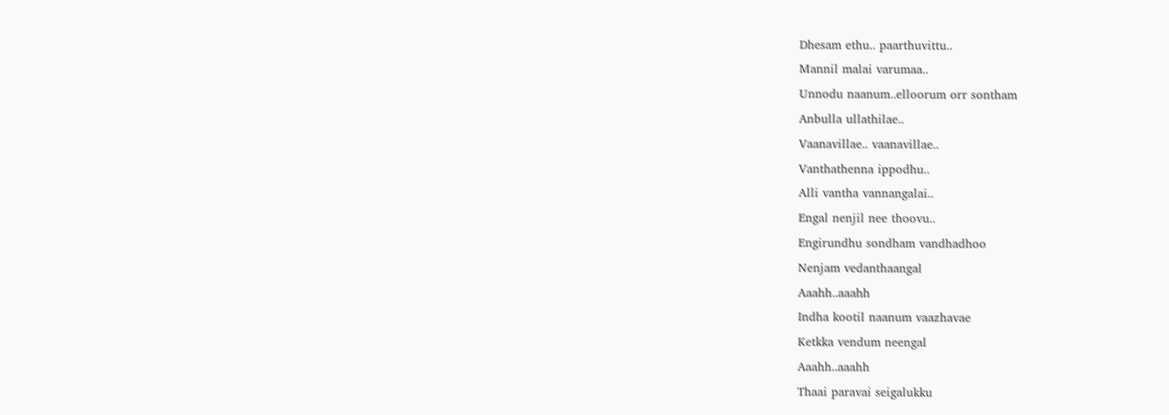Dhesam ethu.. paarthuvittu..
Mannil malai varumaa..
Unnodu naanum..elloorum orr sontham
Anbulla ullathilae..
Vaanavillae.. vaanavillae..
Vanthathenna ippodhu..
Alli vantha vannangalai..
Engal nenjil nee thoovu..
Engirundhu sondham vandhadhoo
Nenjam vedanthaangal
Aaahh..aaahh
Indha kootil naanum vaazhavae
Ketkka vendum neengal
Aaahh..aaahh
Thaai paravai seigalukku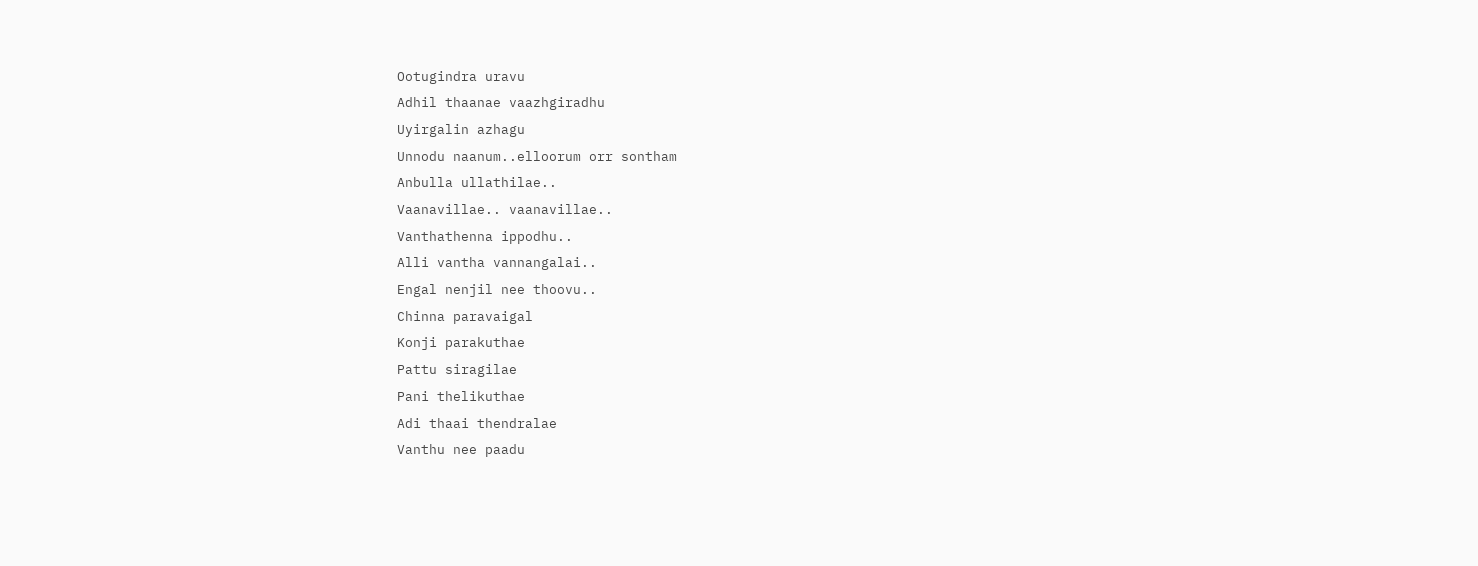Ootugindra uravu
Adhil thaanae vaazhgiradhu
Uyirgalin azhagu
Unnodu naanum..elloorum orr sontham
Anbulla ullathilae..
Vaanavillae.. vaanavillae..
Vanthathenna ippodhu..
Alli vantha vannangalai..
Engal nenjil nee thoovu..
Chinna paravaigal
Konji parakuthae
Pattu siragilae
Pani thelikuthae
Adi thaai thendralae
Vanthu nee paadu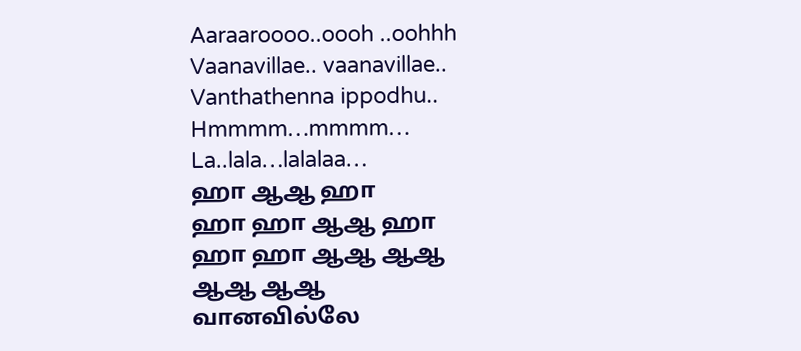Aaraaroooo..oooh ..oohhh
Vaanavillae.. vaanavillae..
Vanthathenna ippodhu..
Hmmmm…mmmm…
La..lala…lalalaa…
ஹா ஆஆ ஹா
ஹா ஹா ஆஆ ஹா
ஹா ஹா ஆஆ ஆஆ
ஆஆ ஆஆ
வானவில்லே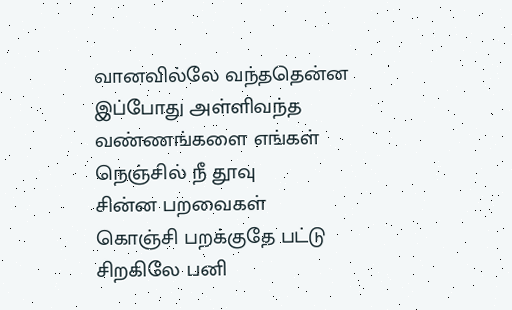வானவில்லே வந்ததென்ன
இப்போது அள்ளிவந்த
வண்ணங்களை எங்கள்
நெஞ்சில் நீ தூவு
சின்ன பறவைகள்
கொஞ்சி பறக்குதே பட்டு
சிறகிலே பனி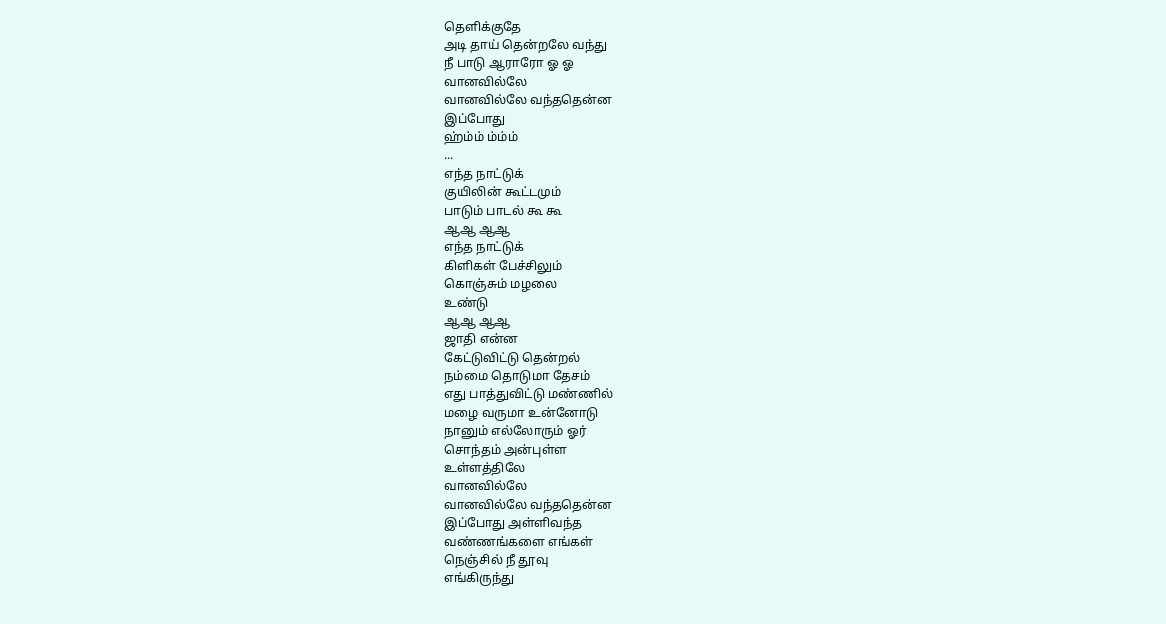தெளிக்குதே
அடி தாய் தென்றலே வந்து
நீ பாடு ஆராரோ ஓ ஓ
வானவில்லே
வானவில்லே வந்ததென்ன
இப்போது
ஹ்ம்ம் ம்ம்ம்
...
எந்த நாட்டுக்
குயிலின் கூட்டமும்
பாடும் பாடல் கூ கூ
ஆஆ ஆஆ
எந்த நாட்டுக்
கிளிகள் பேச்சிலும்
கொஞ்சும் மழலை
உண்டு
ஆஆ ஆஆ
ஜாதி என்ன
கேட்டுவிட்டு தென்றல்
நம்மை தொடுமா தேசம்
எது பாத்துவிட்டு மண்ணில்
மழை வருமா உன்னோடு
நானும் எல்லோரும் ஓர்
சொந்தம் அன்புள்ள
உள்ளத்திலே
வானவில்லே
வானவில்லே வந்ததென்ன
இப்போது அள்ளிவந்த
வண்ணங்களை எங்கள்
நெஞ்சில் நீ தூவு
எங்கிருந்து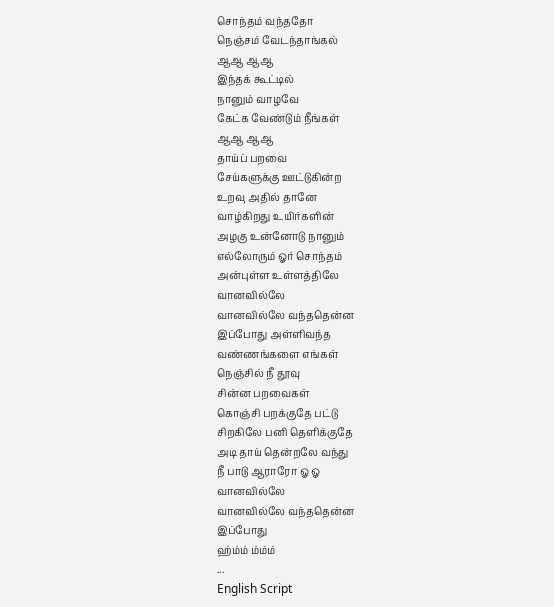சொந்தம் வந்ததோ
நெஞ்சம் வேடந்தாங்கல்
ஆஆ ஆஆ
இந்தக் கூட்டில்
நானும் வாழவே
கேட்க வேண்டும் நீங்கள்
ஆஆ ஆஆ
தாய்ப் பறவை
சேய்களுக்கு ஊட்டுகின்ற
உறவு அதில் தானே
வாழ்கிறது உயிர்களின்
அழகு உன்னோடு நானும்
எல்லோரும் ஓர் சொந்தம்
அன்புள்ள உள்ளத்திலே
வானவில்லே
வானவில்லே வந்ததென்ன
இப்போது அள்ளிவந்த
வண்ணங்களை எங்கள்
நெஞ்சில் நீ தூவு
சின்ன பறவைகள்
கொஞ்சி பறக்குதே பட்டு
சிறகிலே பனி தெளிக்குதே
அடி தாய் தென்றலே வந்து
நீ பாடு ஆராரோ ஓ ஓ
வானவில்லே
வானவில்லே வந்ததென்ன
இப்போது
ஹ்ம்ம் ம்ம்ம்
...
English Script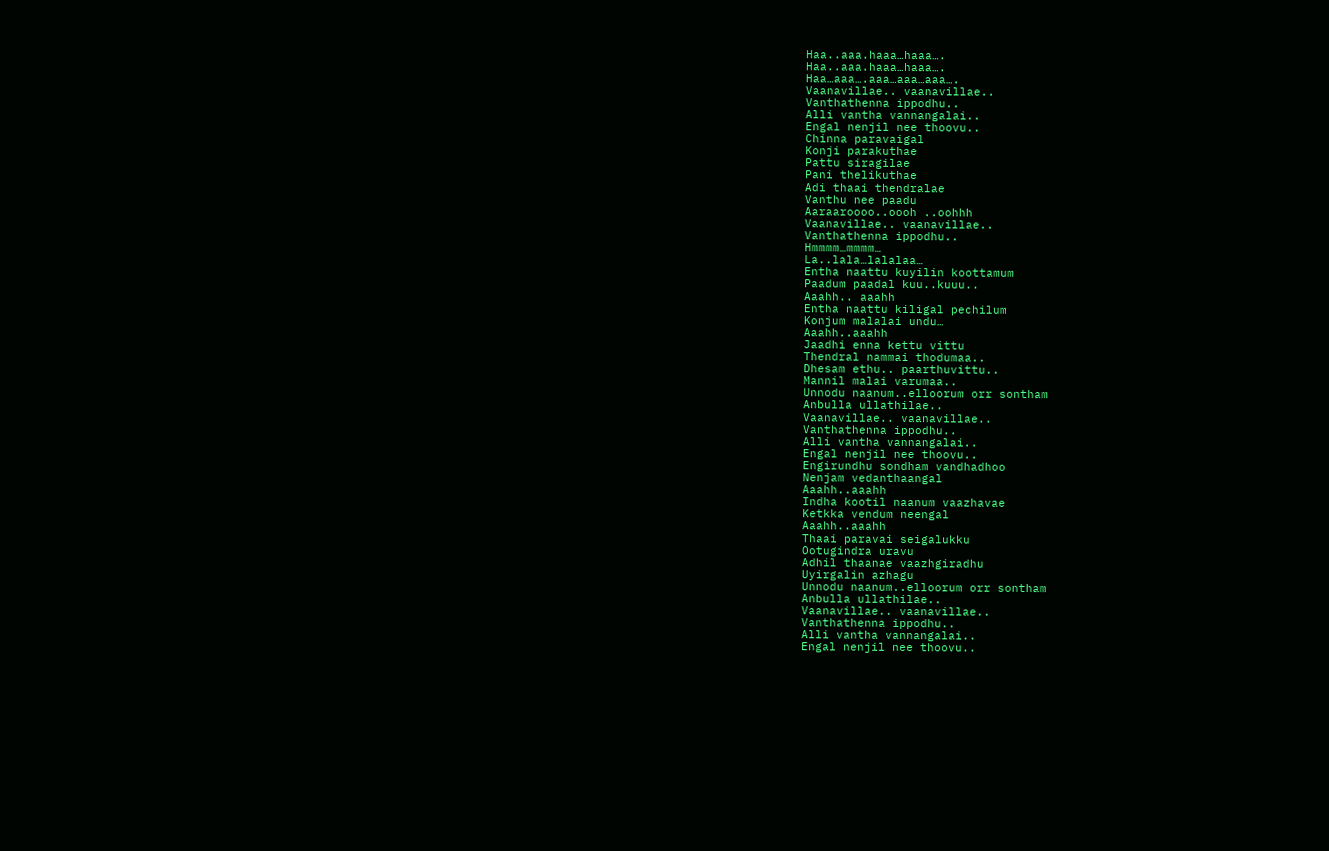Haa..aaa.haaa…haaa….
Haa..aaa.haaa…haaa….
Haa…aaa….aaa…aaa…aaa….
Vaanavillae.. vaanavillae..
Vanthathenna ippodhu..
Alli vantha vannangalai..
Engal nenjil nee thoovu..
Chinna paravaigal
Konji parakuthae
Pattu siragilae
Pani thelikuthae
Adi thaai thendralae
Vanthu nee paadu
Aaraaroooo..oooh ..oohhh
Vaanavillae.. vaanavillae..
Vanthathenna ippodhu..
Hmmmm…mmmm…
La..lala…lalalaa…
Entha naattu kuyilin koottamum
Paadum paadal kuu..kuuu..
Aaahh.. aaahh
Entha naattu kiligal pechilum
Konjum malalai undu…
Aaahh..aaahh
Jaadhi enna kettu vittu
Thendral nammai thodumaa..
Dhesam ethu.. paarthuvittu..
Mannil malai varumaa..
Unnodu naanum..elloorum orr sontham
Anbulla ullathilae..
Vaanavillae.. vaanavillae..
Vanthathenna ippodhu..
Alli vantha vannangalai..
Engal nenjil nee thoovu..
Engirundhu sondham vandhadhoo
Nenjam vedanthaangal
Aaahh..aaahh
Indha kootil naanum vaazhavae
Ketkka vendum neengal
Aaahh..aaahh
Thaai paravai seigalukku
Ootugindra uravu
Adhil thaanae vaazhgiradhu
Uyirgalin azhagu
Unnodu naanum..elloorum orr sontham
Anbulla ullathilae..
Vaanavillae.. vaanavillae..
Vanthathenna ippodhu..
Alli vantha vannangalai..
Engal nenjil nee thoovu..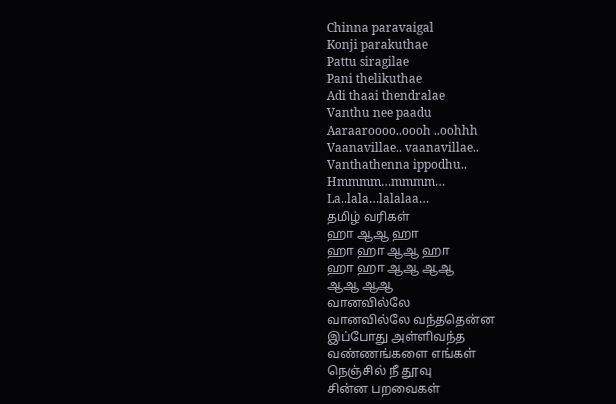Chinna paravaigal
Konji parakuthae
Pattu siragilae
Pani thelikuthae
Adi thaai thendralae
Vanthu nee paadu
Aaraaroooo..oooh ..oohhh
Vaanavillae.. vaanavillae..
Vanthathenna ippodhu..
Hmmmm…mmmm…
La..lala…lalalaa…
தமிழ் வரிகள்
ஹா ஆஆ ஹா
ஹா ஹா ஆஆ ஹா
ஹா ஹா ஆஆ ஆஆ
ஆஆ ஆஆ
வானவில்லே
வானவில்லே வந்ததென்ன
இப்போது அள்ளிவந்த
வண்ணங்களை எங்கள்
நெஞ்சில் நீ தூவு
சின்ன பறவைகள்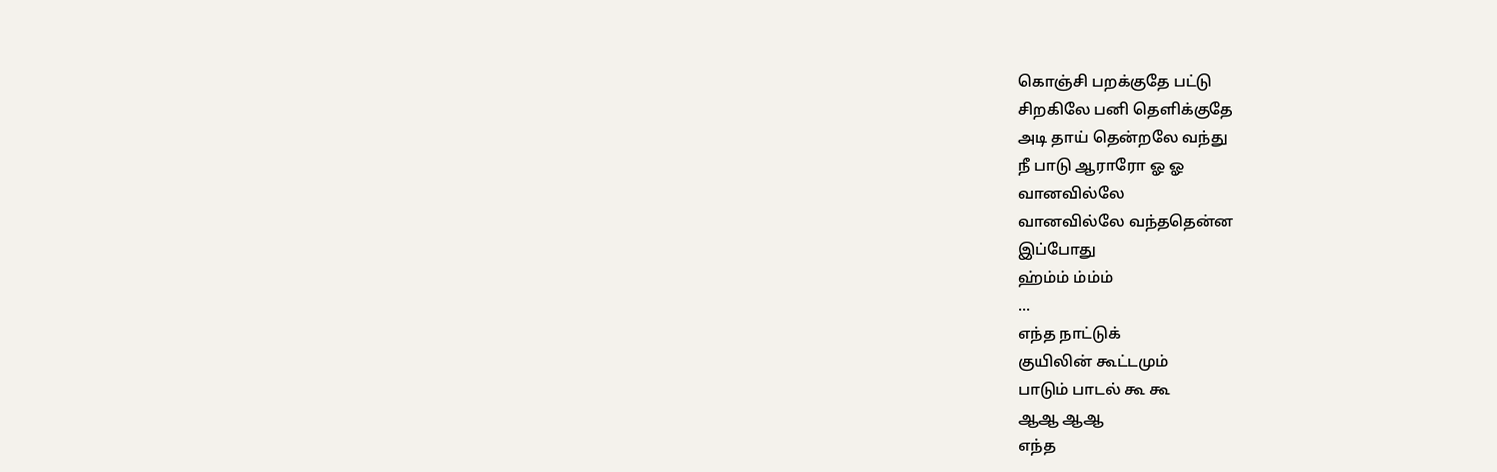கொஞ்சி பறக்குதே பட்டு
சிறகிலே பனி தெளிக்குதே
அடி தாய் தென்றலே வந்து
நீ பாடு ஆராரோ ஓ ஓ
வானவில்லே
வானவில்லே வந்ததென்ன
இப்போது
ஹ்ம்ம் ம்ம்ம்
...
எந்த நாட்டுக்
குயிலின் கூட்டமும்
பாடும் பாடல் கூ கூ
ஆஆ ஆஆ
எந்த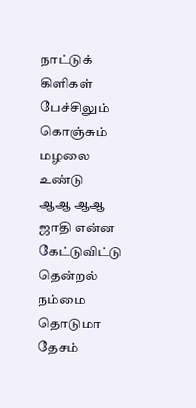நாட்டுக்
கிளிகள் பேச்சிலும்
கொஞ்சும் மழலை
உண்டு
ஆஆ ஆஆ
ஜாதி என்ன
கேட்டுவிட்டு தென்றல்
நம்மை தொடுமா தேசம்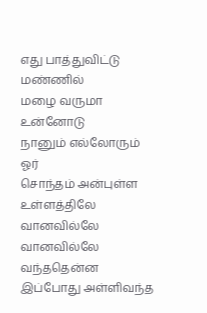எது பாத்துவிட்டு மண்ணில்
மழை வருமா உன்னோடு
நானும் எல்லோரும் ஓர்
சொந்தம் அன்புள்ள
உள்ளத்திலே
வானவில்லே
வானவில்லே வந்ததென்ன
இப்போது அள்ளிவந்த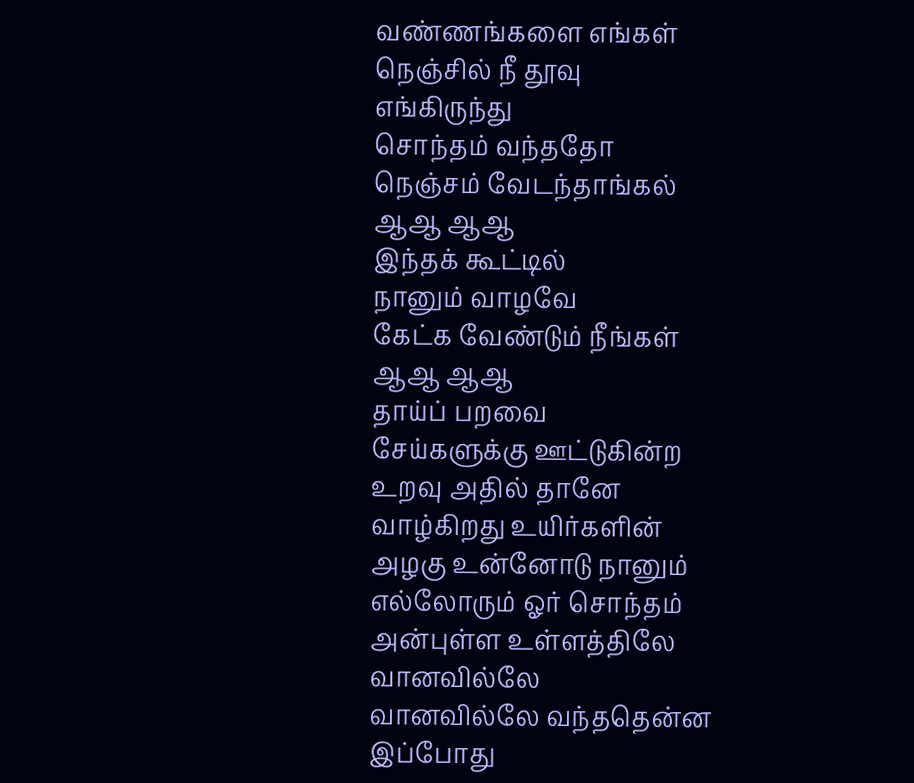வண்ணங்களை எங்கள்
நெஞ்சில் நீ தூவு
எங்கிருந்து
சொந்தம் வந்ததோ
நெஞ்சம் வேடந்தாங்கல்
ஆஆ ஆஆ
இந்தக் கூட்டில்
நானும் வாழவே
கேட்க வேண்டும் நீங்கள்
ஆஆ ஆஆ
தாய்ப் பறவை
சேய்களுக்கு ஊட்டுகின்ற
உறவு அதில் தானே
வாழ்கிறது உயிர்களின்
அழகு உன்னோடு நானும்
எல்லோரும் ஓர் சொந்தம்
அன்புள்ள உள்ளத்திலே
வானவில்லே
வானவில்லே வந்ததென்ன
இப்போது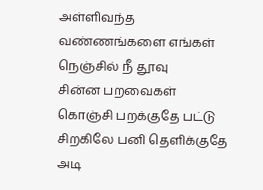அள்ளிவந்த
வண்ணங்களை எங்கள்
நெஞ்சில் நீ தூவு
சின்ன பறவைகள்
கொஞ்சி பறக்குதே பட்டு
சிறகிலே பனி தெளிக்குதே
அடி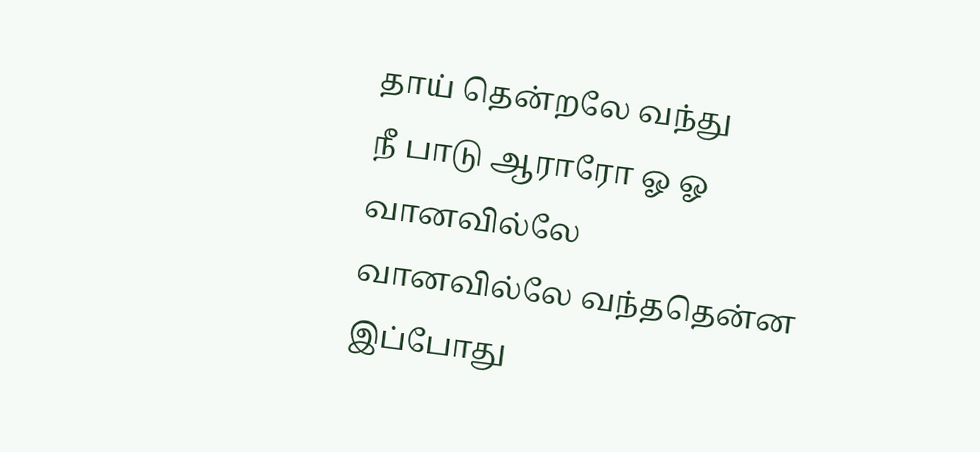தாய் தென்றலே வந்து
நீ பாடு ஆராரோ ஓ ஓ
வானவில்லே
வானவில்லே வந்ததென்ன
இப்போது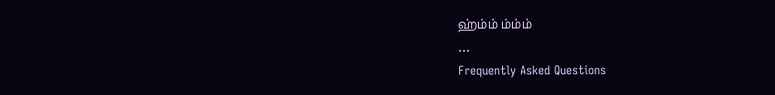ஹ்ம்ம் ம்ம்ம்
...
Frequently Asked Questions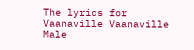The lyrics for Vaanaville Vaanaville Male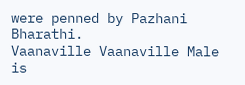were penned by Pazhani Bharathi.
Vaanaville Vaanaville Male is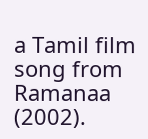a Tamil film song from Ramanaa (2002).